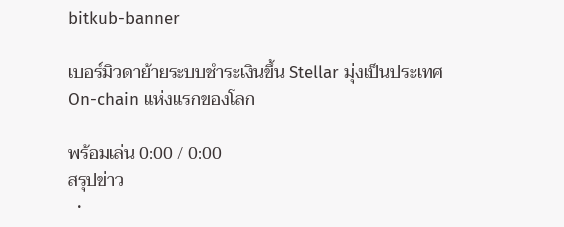bitkub-banner

เบอร์มิวดาย้ายระบบชำระเงินขึ้น Stellar มุ่งเป็นประเทศ On-chain แห่งแรกของโลก

พร้อมเล่น 0:00 / 0:00
สรุปข่าว
  •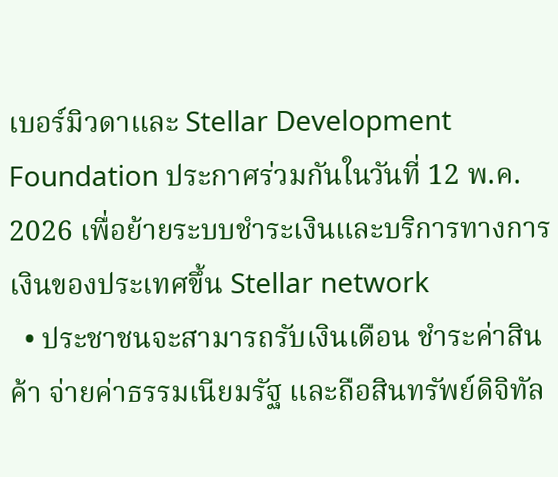เบอร์มิวดาและ Stellar Development Foundation ประกาศร่วมกันในวันที่ 12 พ.ค. 2026 เพื่อย้ายระบบชำระเงินและบริการทางการเงินของประเทศขึ้น Stellar network
  • ประชาชนจะสามารถรับเงินเดือน ชำระค่าสินค้า จ่ายค่าธรรมเนียมรัฐ และถือสินทรัพย์ดิจิทัล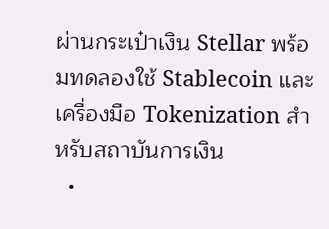ผ่านกระเป๋าเงิน Stellar พร้อมทดลองใช้ Stablecoin และเครื่องมือ Tokenization สำหรับสถาบันการเงิน
  •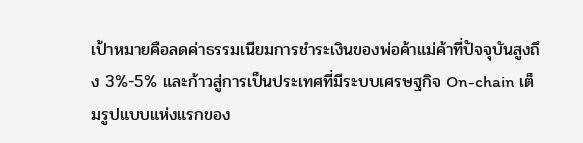เป้าหมายคือลดค่าธรรมเนียมการชำระเงินของพ่อค้าแม่ค้าที่ปัจจุบันสูงถึง 3%-5% และก้าวสู่การเป็นประเทศที่มีระบบเศรษฐกิจ On-chain เต็มรูปแบบแห่งแรกของ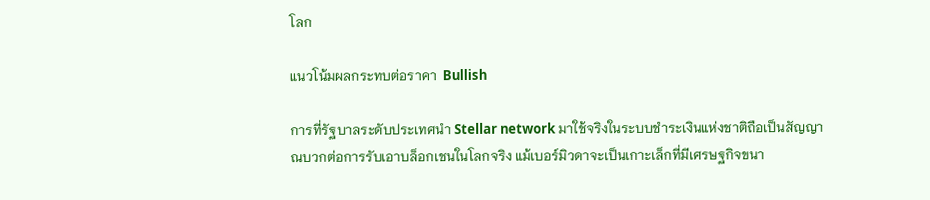โลก

แนวโน้มผลกระทบต่อราคา  Bullish

การที่รัฐบาลระดับประเทศนำ Stellar network มาใช้จริงในระบบชำระเงินแห่งชาติถือเป็นสัญญาณบวกต่อการรับเอาบล็อกเชนในโลกจริง แม้เบอร์มิวดาจะเป็นเกาะเล็กที่มีเศรษฐกิจขนา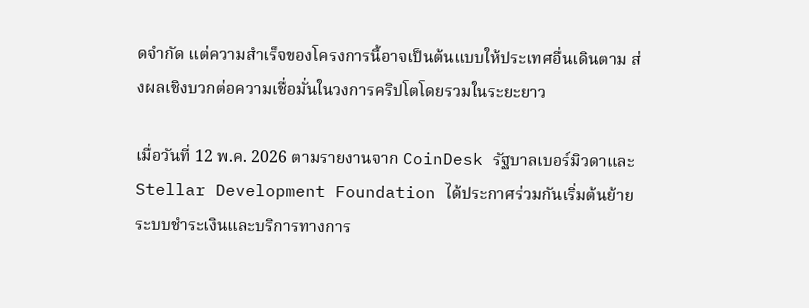ดจำกัด แต่ความสำเร็จของโครงการนี้อาจเป็นต้นแบบให้ประเทศอื่นเดินตาม ส่งผลเชิงบวกต่อความเชื่อมั่นในวงการคริปโตโดยรวมในระยะยาว

เมื่อวันที่ 12 พ.ค. 2026 ตามรายงานจาก CoinDesk รัฐบาลเบอร์มิวดาและ Stellar Development Foundation ได้ประกาศร่วมกันเริ่มต้นย้ายระบบชำระเงินและบริการทางการ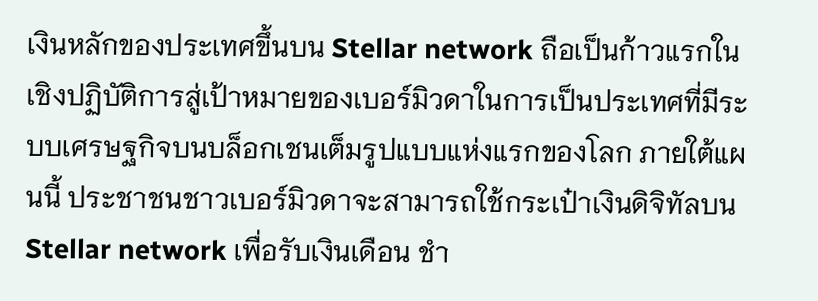เงินหลักของประเทศขึ้นบน Stellar network ถือเป็นก้าวแรกในเชิงปฏิบัติการสู่เป้าหมายของเบอร์มิวดาในการเป็นประเทศที่มีระบบเศรษฐกิจบนบล็อกเชนเต็มรูปแบบแห่งแรกของโลก ภายใต้แผนนี้ ประชาชนชาวเบอร์มิวดาจะสามารถใช้กระเป๋าเงินดิจิทัลบน Stellar network เพื่อรับเงินเดือน ชำ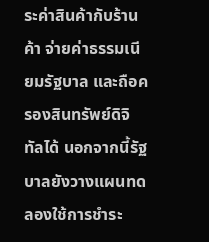ระค่าสินค้ากับร้านค้า จ่ายค่าธรรมเนียมรัฐบาล และถือครองสินทรัพย์ดิจิทัลได้ นอกจากนี้รัฐบาลยังวางแผนทดลองใช้การชำระ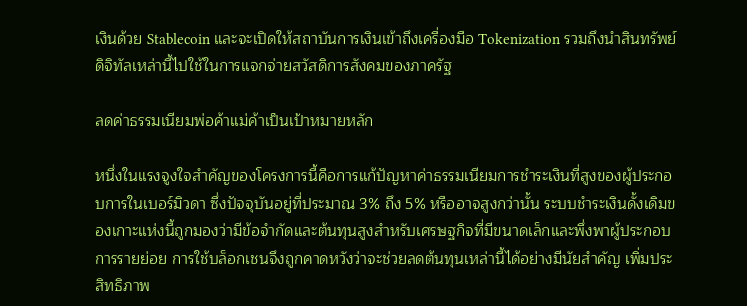เงินด้วย Stablecoin และจะเปิดให้สถาบันการเงินเข้าถึงเครื่องมือ Tokenization รวมถึงนำสินทรัพย์ดิจิทัลเหล่านี้ไปใช้ในการแจกจ่ายสวัสดิการสังคมของภาครัฐ

ลดค่าธรรมเนียมพ่อค้าแม่ค้าเป็นเป้าหมายหลัก

หนึ่งในแรงจูงใจสำคัญของโครงการนี้คือการแก้ปัญหาค่าธรรมเนียมการชำระเงินที่สูงของผู้ประกอบการในเบอร์มิวดา ซึ่งปัจจุบันอยู่ที่ประมาณ 3% ถึง 5% หรืออาจสูงกว่านั้น ระบบชำระเงินดั้งเดิมของเกาะแห่งนี้ถูกมองว่ามีข้อจำกัดและต้นทุนสูงสำหรับเศรษฐกิจที่มีขนาดเล็กและพึ่งพาผู้ประกอบการรายย่อย การใช้บล็อกเชนจึงถูกคาดหวังว่าจะช่วยลดต้นทุนเหล่านี้ได้อย่างมีนัยสำคัญ เพิ่มประสิทธิภาพ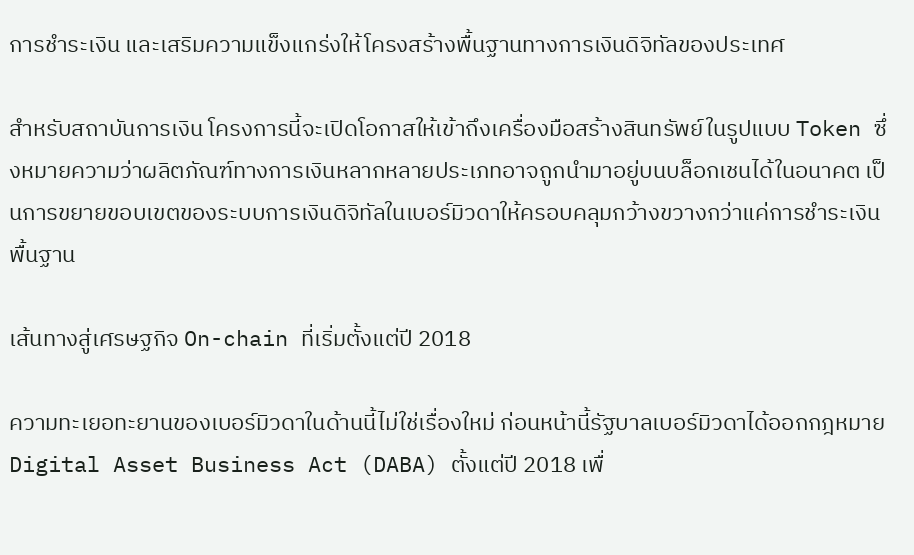การชำระเงิน และเสริมความแข็งแกร่งให้โครงสร้างพื้นฐานทางการเงินดิจิทัลของประเทศ

สำหรับสถาบันการเงิน โครงการนี้จะเปิดโอกาสให้เข้าถึงเครื่องมือสร้างสินทรัพย์ในรูปแบบ Token ซึ่งหมายความว่าผลิตภัณฑ์ทางการเงินหลากหลายประเภทอาจถูกนำมาอยู่บนบล็อกเชนได้ในอนาคต เป็นการขยายขอบเขตของระบบการเงินดิจิทัลในเบอร์มิวดาให้ครอบคลุมกว้างขวางกว่าแค่การชำระเงินพื้นฐาน

เส้นทางสู่เศรษฐกิจ On-chain ที่เริ่มตั้งแต่ปี 2018

ความทะเยอทะยานของเบอร์มิวดาในด้านนี้ไม่ใช่เรื่องใหม่ ก่อนหน้านี้รัฐบาลเบอร์มิวดาได้ออกกฎหมาย Digital Asset Business Act (DABA) ตั้งแต่ปี 2018 เพื่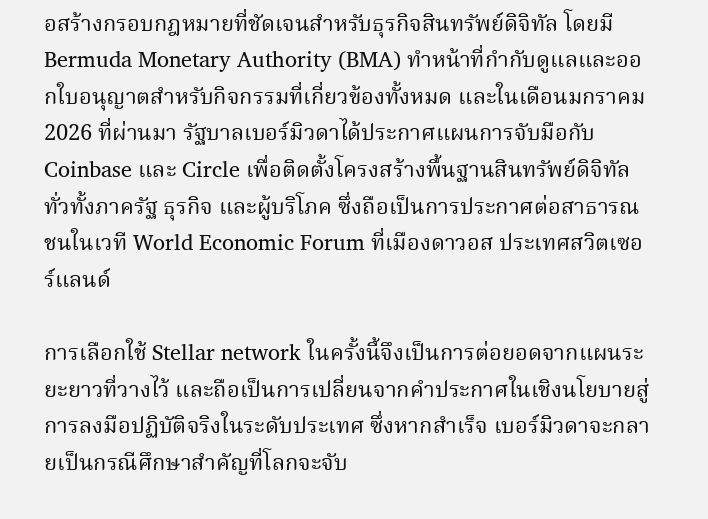อสร้างกรอบกฎหมายที่ชัดเจนสำหรับธุรกิจสินทรัพย์ดิจิทัล โดยมี Bermuda Monetary Authority (BMA) ทำหน้าที่กำกับดูแลและออกใบอนุญาตสำหรับกิจกรรมที่เกี่ยวข้องทั้งหมด และในเดือนมกราคม 2026 ที่ผ่านมา รัฐบาลเบอร์มิวดาได้ประกาศแผนการจับมือกับ Coinbase และ Circle เพื่อติดตั้งโครงสร้างพื้นฐานสินทรัพย์ดิจิทัลทั่วทั้งภาครัฐ ธุรกิจ และผู้บริโภค ซึ่งถือเป็นการประกาศต่อสาธารณชนในเวที World Economic Forum ที่เมืองดาวอส ประเทศสวิตเซอร์แลนด์

การเลือกใช้ Stellar network ในครั้งนี้จึงเป็นการต่อยอดจากแผนระยะยาวที่วางไว้ และถือเป็นการเปลี่ยนจากคำประกาศในเชิงนโยบายสู่การลงมือปฏิบัติจริงในระดับประเทศ ซึ่งหากสำเร็จ เบอร์มิวดาจะกลายเป็นกรณีศึกษาสำคัญที่โลกจะจับ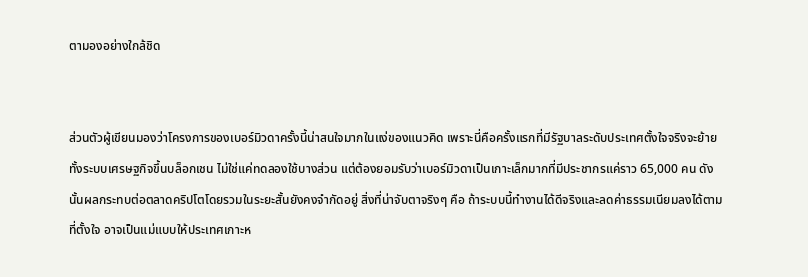ตามองอย่างใกล้ชิด


ส่วนตัวผู้เขียนมองว่าโครงการของเบอร์มิวดาครั้งนี้น่าสนใจมากในแง่ของแนวคิด เพราะนี่คือครั้งแรกที่มีรัฐบาลระดับประเทศตั้งใจจริงจะย้ายทั้งระบบเศรษฐกิจขึ้นบล็อกเชน ไม่ใช่แค่ทดลองใช้บางส่วน แต่ต้องยอมรับว่าเบอร์มิวดาเป็นเกาะเล็กมากที่มีประชากรแค่ราว 65,000 คน ดังนั้นผลกระทบต่อตลาดคริปโตโดยรวมในระยะสั้นยังคงจำกัดอยู่ สิ่งที่น่าจับตาจริงๆ คือ ถ้าระบบนี้ทำงานได้ดีจริงและลดค่าธรรมเนียมลงได้ตามที่ตั้งใจ อาจเป็นแม่แบบให้ประเทศเกาะห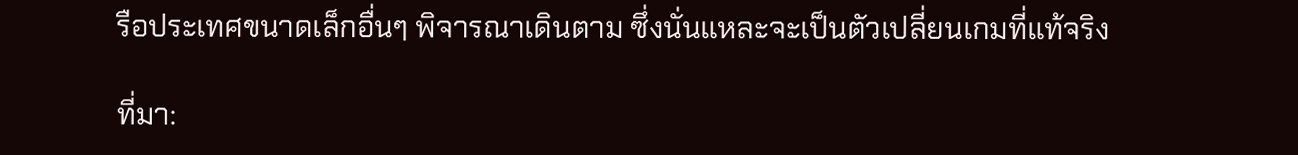รือประเทศขนาดเล็กอื่นๆ พิจารณาเดินตาม ซึ่งนั่นแหละจะเป็นตัวเปลี่ยนเกมที่แท้จริง

ที่มา: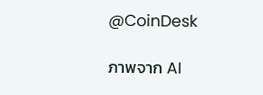@CoinDesk

ภาพจาก AI